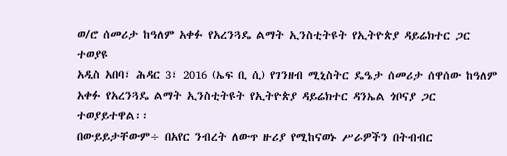ወ/ሮ ሰመሪታ ከዓለም አቀፉ የአረንጓዴ ልማት ኢንስቲትዩት የኢትዮጵያ ዳይሬክተር ጋር ተወያዩ
አዲስ አበባ፣ ሕዳር 3፣ 2016 (ኤፍ ቢ ሲ) የገንዘብ ሚኒስትር ዴዔታ ሰመሪታ ሰዋሰው ከዓለም አቀፉ የአረንጓዴ ልማት ኢንስቲትዩት የኢትዮጵያ ዳይሬክተር ዳንኤል ጎቦናያ ጋር ተወያይተዋል፡፡
በውይይታቸውም÷ በአየር ንብረት ለውጥ ዙሪያ የሚከናወኑ ሥራዎችን በትብብር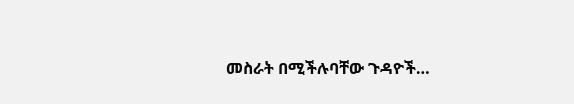መስራት በሚችሉባቸው ጉዳዮች…